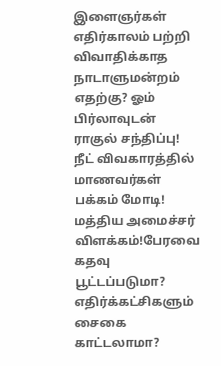இளைஞர்கள் எதிர்காலம் பற்றி விவாதிக்காத நாடாளுமன்றம் எதற்கு? ஓம் பிர்லாவுடன் ராகுல் சந்திப்பு! நீட் விவகாரத்தில் மாணவர்கள் பக்கம் மோடி! மத்திய அமைச்சர் விளக்கம்!பேரவை கதவு பூட்டப்படுமா? எதிர்க்கட்சிகளும் சைகை காட்டலாமா?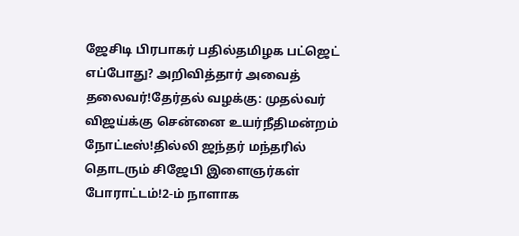ஜேசிடி பிரபாகர் பதில்தமிழக பட்ஜெட் எப்போது? அறிவித்தார் அவைத் தலைவர்!தேர்தல் வழக்கு: முதல்வர் விஜய்க்கு சென்னை உயர்நீதிமன்றம் நோட்டீஸ்!தில்லி ஜந்தர் மந்தரில் தொடரும் சிஜேபி இளைஞர்கள் போராட்டம்!2-ம் நாளாக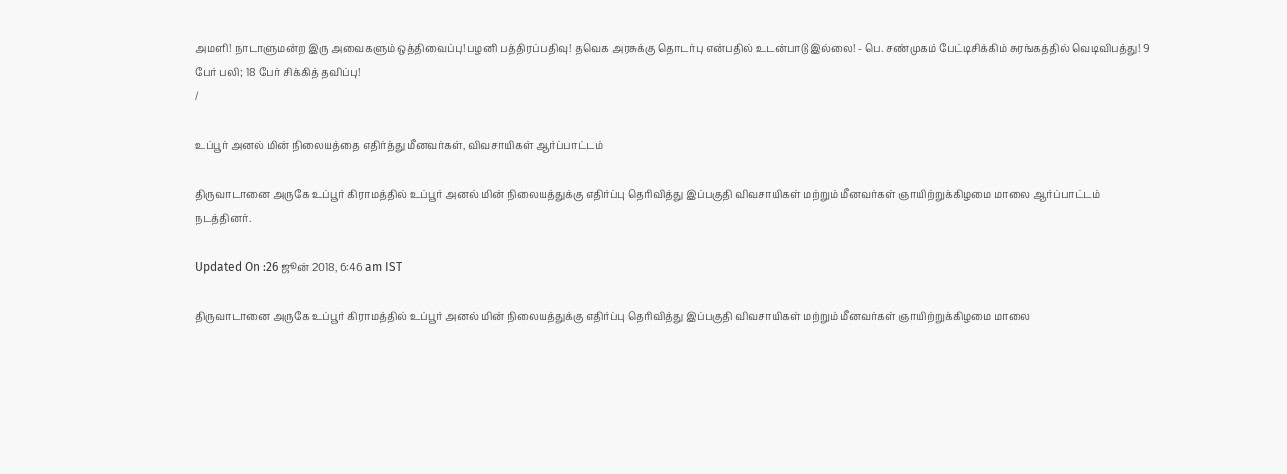அமளி! நாடாளுமன்ற இரு அவைகளும் ஒத்திவைப்பு!பழனி பத்திரப்பதிவு! தவெக அரசுக்கு தொடர்பு என்பதில் உடன்பாடு இல்லை! - பெ. சண்முகம் பேட்டிசிக்கிம் சுரங்கத்தில் வெடிவிபத்து! 9 பேர் பலி; 18 பேர் சிக்கித் தவிப்பு!
/

உப்பூர் அனல் மின் நிலையத்தை எதிர்த்து மீனவர்கள், விவசாயிகள் ஆர்ப்பாட்டம்

திருவாடானை அருகே உப்பூர் கிராமத்தில் உப்பூர் அனல் மின் நிலையத்துக்கு எதிர்ப்பு தெரிவித்து இப்பகுதி விவசாயிகள் மற்றும் மீனவர்கள் ஞாயிற்றுக்கிழமை மாலை ஆர்ப்பாட்டம் நடத்தினர்.

Updated On :26 ஜூன் 2018, 6:46 am IST

திருவாடானை அருகே உப்பூர் கிராமத்தில் உப்பூர் அனல் மின் நிலையத்துக்கு எதிர்ப்பு தெரிவித்து இப்பகுதி விவசாயிகள் மற்றும் மீனவர்கள் ஞாயிற்றுக்கிழமை மாலை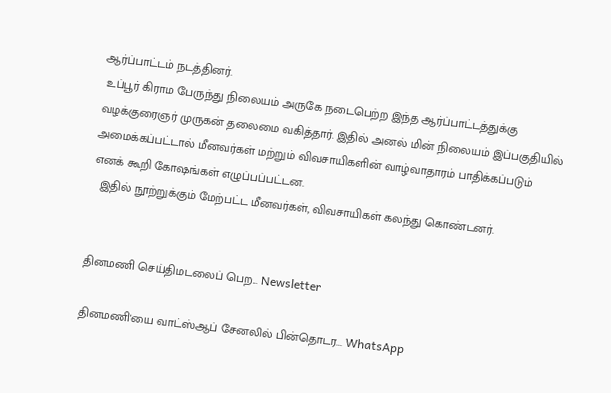ஆர்ப்பாட்டம் நடத்தினர்.
 உப்பூர் கிராம பேருந்து நிலையம் அருகே நடைபெற்ற இந்த ஆர்ப்பாட்டத்துக்கு வழக்குரைஞர் முருகன் தலைமை வகித்தார். இதில் அனல் மின் நிலையம் இப்பகுதியில் அமைக்கப்பட்டால் மீனவர்கள் மற்றும் விவசாயிகளின் வாழ்வாதாரம் பாதிக்கப்படும் எனக் கூறி கோஷங்கள் எழுப்பப்பட்டன.
  இதில் நூற்றுக்கும் மேற்பட்ட மீனவர்கள், விவசாயிகள் கலந்து கொண்டனர்.


தினமணி செய்திமடலைப் பெற... Newsletter

தினமணி'யை வாட்ஸ்ஆப் சேனலில் பின்தொடர... WhatsApp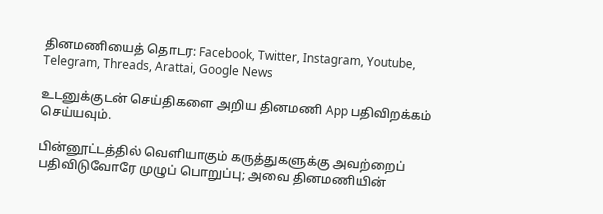தினமணியைத் தொடர: Facebook, Twitter, Instagram, Youtube, Telegram, Threads, Arattai, Google News

உடனுக்குடன் செய்திகளை அறிய தினமணி App பதிவிறக்கம் செய்யவும்.

பின்னூட்டத்தில் வெளியாகும் கருத்துகளுக்கு அவற்றைப் பதிவிடுவோரே முழுப் பொறுப்பு; அவை தினமணியின்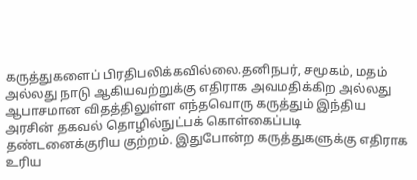கருத்துகளைப் பிரதிபலிக்கவில்லை.தனிநபர், சமூகம், மதம் அல்லது நாடு ஆகியவற்றுக்கு எதிராக அவமதிக்கிற அல்லது ஆபாசமான விதத்திலுள்ள எந்தவொரு கருத்தும் இந்திய அரசின் தகவல் தொழில்நுட்பக் கொள்கைப்படி தண்டனைக்குரிய குற்றம். இதுபோன்ற கருத்துகளுக்கு எதிராக உரிய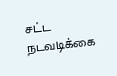சட்ட நடவடிக்கை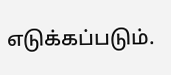எடுக்கப்படும்.